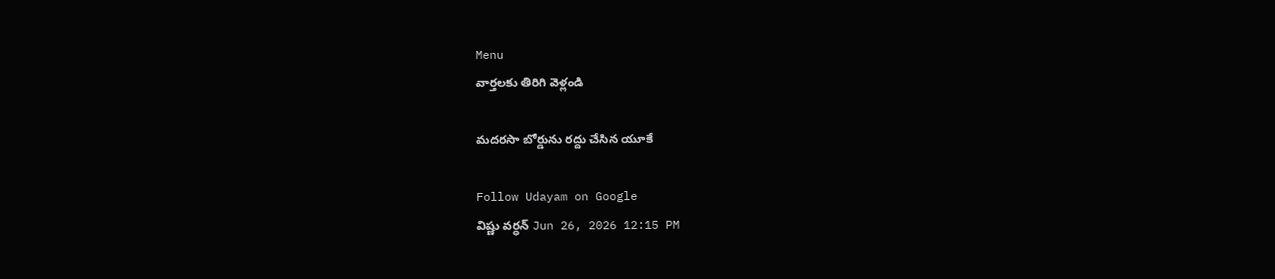Menu
వార్తలకు తిరిగి వెళ్లండి

మదరసా బోర్డును రద్దు చేసిన యూకే

Follow Udayam on Google
విష్ణు వర్ధన్ Jun 26, 2026 12:15 PM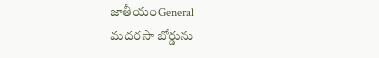జాతీయంGeneral
మదరసా బోర్డును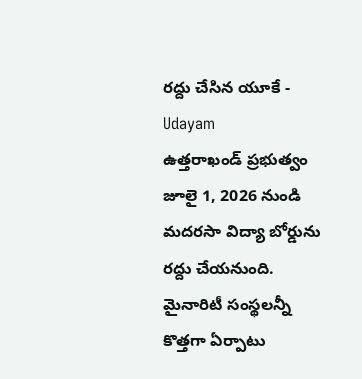రద్దు చేసిన యూకే - Udayam
ఉత్తరాఖండ్ ప్రభుత్వం జూలై 1, 2026 నుండి మదరసా విద్యా బోర్డును రద్దు చేయనుంది. మైనారిటీ సంస్థలన్నీ కొత్తగా ఏర్పాటు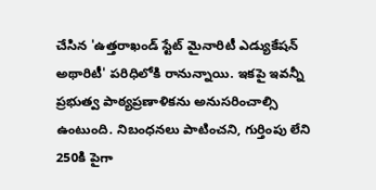చేసిన 'ఉత్తరాఖండ్ స్టేట్ మైనారిటీ ఎడ్యుకేషన్ అథారిటీ' పరిధిలోకి రానున్నాయి. ఇకపై ఇవన్నీ ప్రభుత్వ పాఠ్యప్రణాళికను అనుసరించాల్సి ఉంటుంది. నిబంధనలు పాటించని, గుర్తింపు లేని 250కి పైగా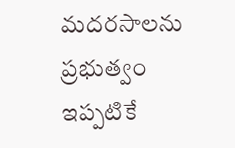మదరసాలను ప్రభుత్వం ఇప్పటికే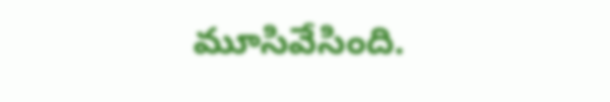మూసివేసింది.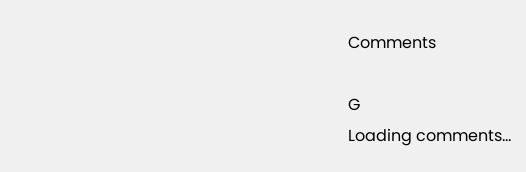Comments

G
Loading comments...